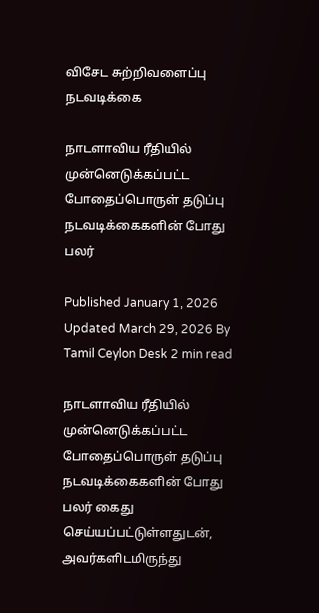விசேட சுற்றிவளைப்பு நடவடிக்கை

நாடளாவிய ரீதியில் முன்னெடுக்கப்பட்ட போதைப்பொருள் தடுப்பு நடவடிக்கைகளின் போது பலர்

Published January 1, 2026 Updated March 29, 2026 By Tamil Ceylon Desk 2 min read

நாடளாவிய ரீதியில் முன்னெடுக்கப்பட்ட போதைப்பொருள் தடுப்பு நடவடிக்கைகளின் போது பலர் கைது செய்யப்பட்டுள்ளதுடன், அவர்களிடமிருந்து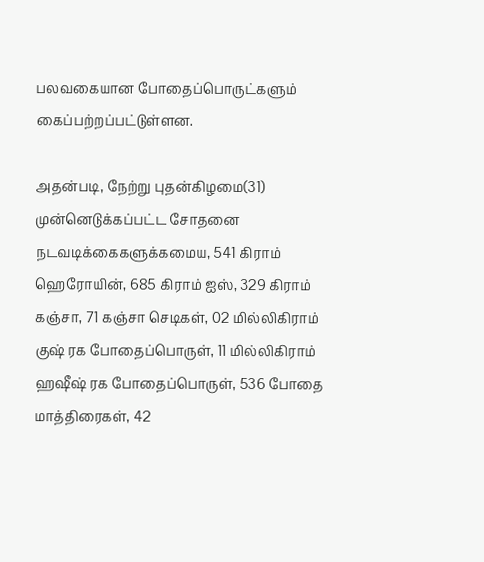பலவகையான போதைப்பொருட்களும் கைப்பற்றப்பட்டுள்ளன.

அதன்படி, நேற்று புதன்கிழமை(31) முன்னெடுக்கப்பட்ட சோதனை நடவடிக்கைகளுக்கமைய, 541 கிராம் ஹெரோயின், 685 கிராம் ஐஸ், 329 கிராம் கஞ்சா, 71 கஞ்சா செடிகள், 02 மில்லிகிராம் குஷ் ரக போதைப்பொருள், 11 மில்லிகிராம் ஹஷீஷ் ரக போதைப்பொருள், 536 போதை மாத்திரைகள், 42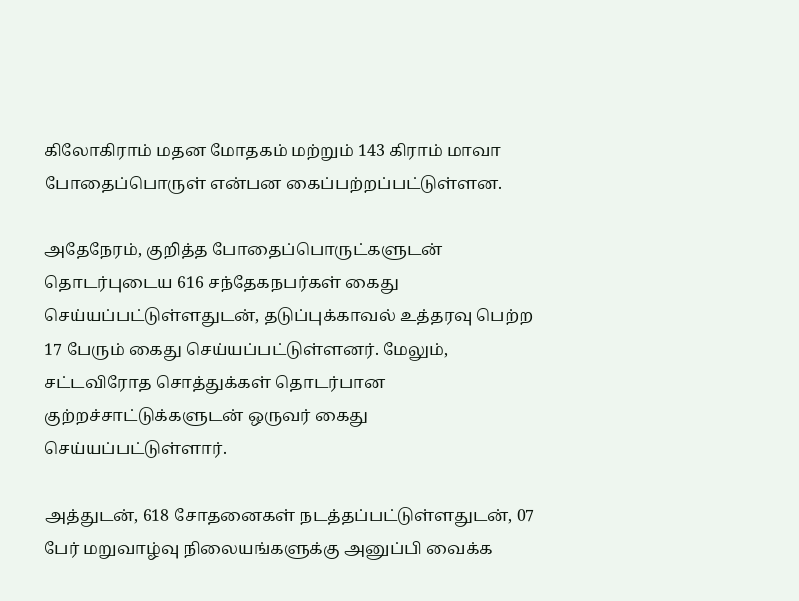கிலோகிராம் மதன மோதகம் மற்றும் 143 கிராம் மாவா போதைப்பொருள் என்பன கைப்பற்றப்பட்டுள்ளன.

அதேநேரம், குறித்த போதைப்பொருட்களுடன் தொடர்புடைய 616 சந்தேகநபர்கள் கைது செய்யப்பட்டுள்ளதுடன், தடுப்புக்காவல் உத்தரவு பெற்ற 17 பேரும் கைது செய்யப்பட்டுள்ளனர். மேலும், சட்டவிரோத சொத்துக்கள் தொடர்பான குற்றச்சாட்டுக்களுடன் ஒருவர் கைது செய்யப்பட்டுள்ளார்.

அத்துடன், 618 சோதனைகள் நடத்தப்பட்டுள்ளதுடன், 07 பேர் மறுவாழ்வு நிலையங்களுக்கு அனுப்பி வைக்க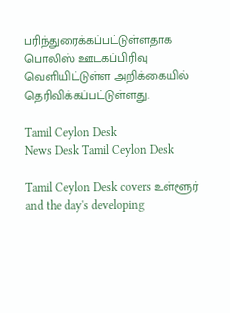பரிந்துரைக்கப்பட்டுள்ளதாக பொலிஸ் ஊடகப்பிரிவு வெளியிட்டுள்ள அறிக்கையில் தெரிவிக்கப்பட்டுள்ளது.

Tamil Ceylon Desk
News Desk Tamil Ceylon Desk

Tamil Ceylon Desk covers உள்ளூர் and the day's developing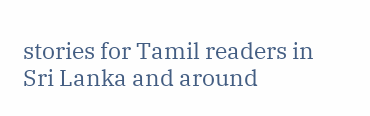stories for Tamil readers in Sri Lanka and around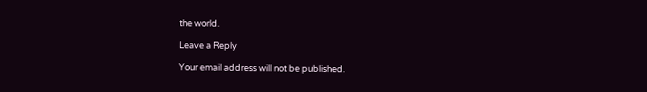the world.

Leave a Reply

Your email address will not be published.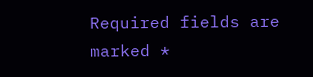Required fields are marked *